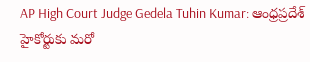AP High Court Judge Gedela Tuhin Kumar: ఆంధ్రప్రదేశ్ హైకోర్టుకు మరో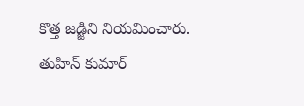కొత్త జడ్జిని నియమించారు. తుహిన్ కుమార్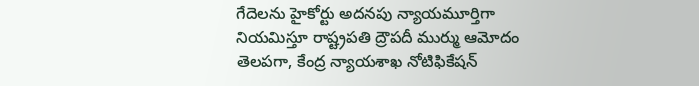గేదెలను హైకోర్టు అదనపు న్యాయమూర్తిగా నియమిస్తూ రాష్ట్రపతి ద్రౌపదీ ముర్ము ఆమోదం తెలపగా, కేంద్ర న్యాయశాఖ నోటిఫికేషన్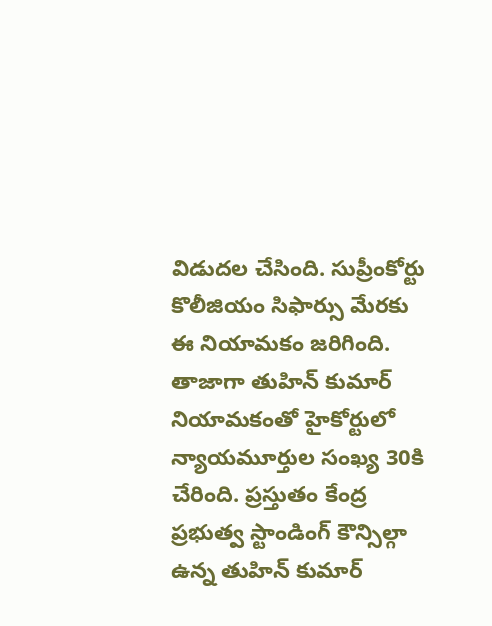విడుదల చేసింది. సుప్రీంకోర్టు కొలీజియం సిఫార్సు మేరకు ఈ నియామకం జరిగింది. తాజాగా తుహిన్ కుమార్ నియామకంతో హైకోర్టులో న్యాయమూర్తుల సంఖ్య 30కి చేరింది. ప్రస్తుతం కేంద్ర ప్రభుత్వ స్టాండింగ్ కౌన్సిల్గా ఉన్న తుహిన్ కుమార్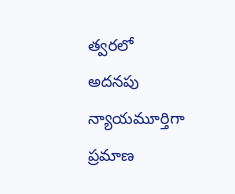త్వరలో అదనపు న్యాయమూర్తిగా ప్రమాణ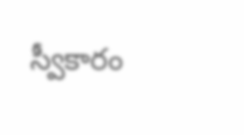స్వీకారం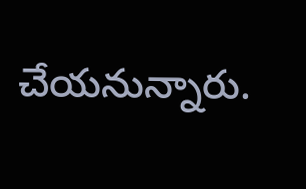చేయనున్నారు.